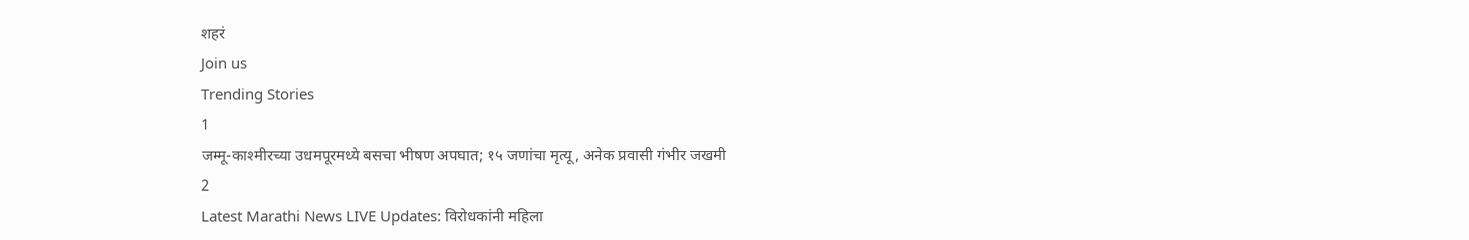शहरं
Join us
Trending Stories
1
जम्मू-काश्मीरच्या उधमपूरमध्ये बसचा भीषण अपघात; १५ जणांचा मृत्यू, अनेक प्रवासी गंभीर जखमी
2
Latest Marathi News LIVE Updates: विरोधकांनी महिला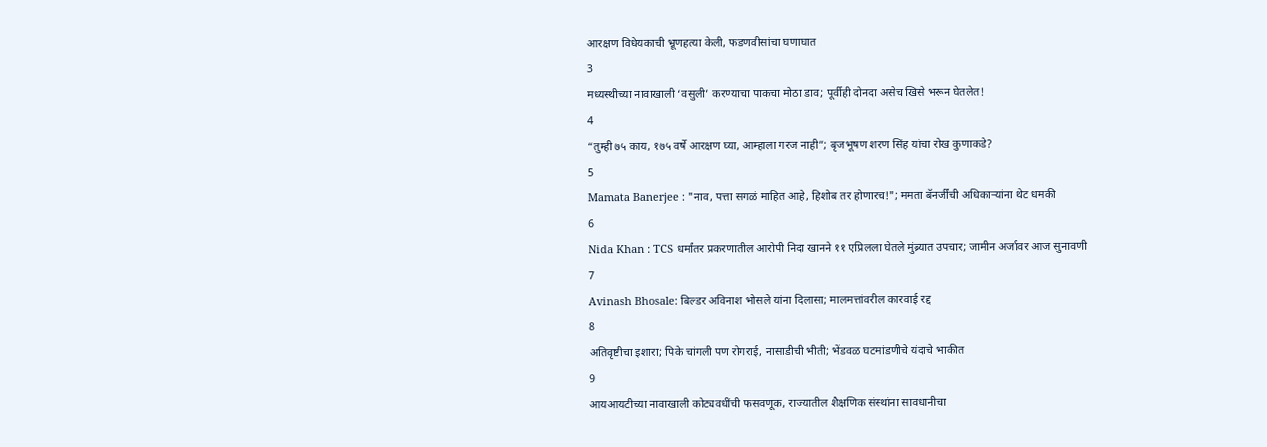आरक्षण विधेयकाची भ्रूणहत्या केली, फडणवीसांचा घणाघात
3
मध्यस्थीच्या नावाखाली ‘वसुली’ करण्याचा पाकचा मोठा डाव; पूर्वीही दोनदा असेच खिसे भरून घेतलेत!
4
“तुम्ही ७५ काय, १७५ वर्षे आरक्षण घ्या, आम्हाला गरज नाही”; बृजभूषण शरण सिंह यांचा रोख कुणाकडे?
5
Mamata Banerjee : "नाव, पत्ता सगळं माहित आहे, हिशोब तर होणारच!"; ममता बॅनर्जींची अधिकाऱ्यांना थेट धमकी
6
Nida Khan : TCS धर्मांतर प्रकरणातील आरोपी निदा खानने ११ एप्रिलला घेतले मुंब्र्यात उपचार; जामीन अर्जावर आज सुनावणी
7
Avinash Bhosale: बिल्डर अविनाश भोसले यांना दिलासा; मालमत्तांवरील कारवाई रद्द
8
अतिवृष्टीचा इशारा; पिके चांगली पण रोगराई, नासाडीची भीती; भेंडवळ घटमांडणीचे यंदाचे भाकीत
9
आयआयटीच्या नावाखाली कोट्यवधींची फसवणूक, राज्यातील शैक्षणिक संस्थांना सावधानीचा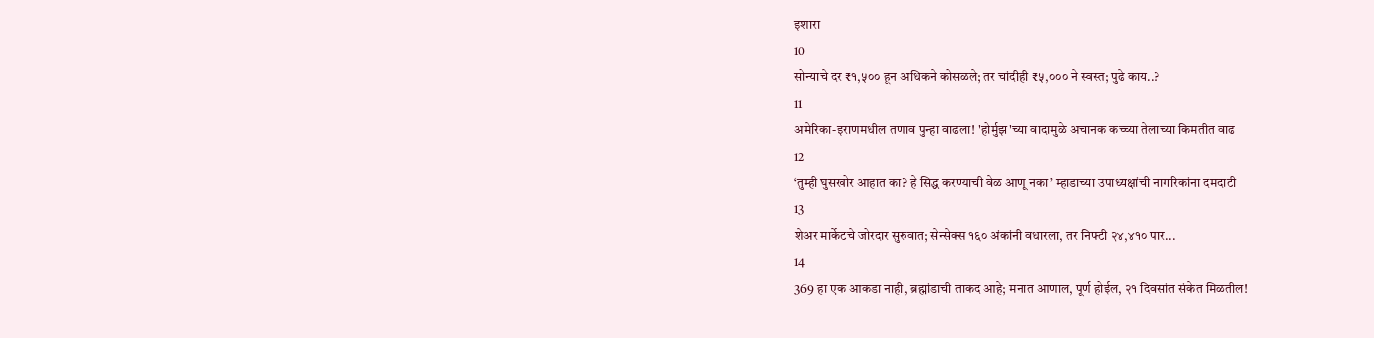इशारा
10
सोन्याचे दर ₹१,५०० हून अधिकने कोसळले; तर चांदीही ₹५,००० ने स्वस्त; पुढे काय..?
11
अमेरिका-इराणमधील तणाव पुन्हा वाढला! 'होर्मुझ'च्या वादामुळे अचानक कच्च्या तेलाच्या किमतीत वाढ
12
‘तुम्ही घुसखोर आहात का? हे सिद्ध करण्याची वेळ आणू नका’ म्हाडाच्या उपाध्यक्षांची नागरिकांना दमदाटी
13
शेअर मार्केटचे जोरदार सुरुवात; सेन्सेक्स १६० अंकांनी वधारला, तर निफ्टी २४,४१० पार...
14
369 हा एक आकडा नाही, ब्रह्मांडाची ताकद आहे; मनात आणाल, पूर्ण होईल, २१ दिवसांत संकेत मिळतील!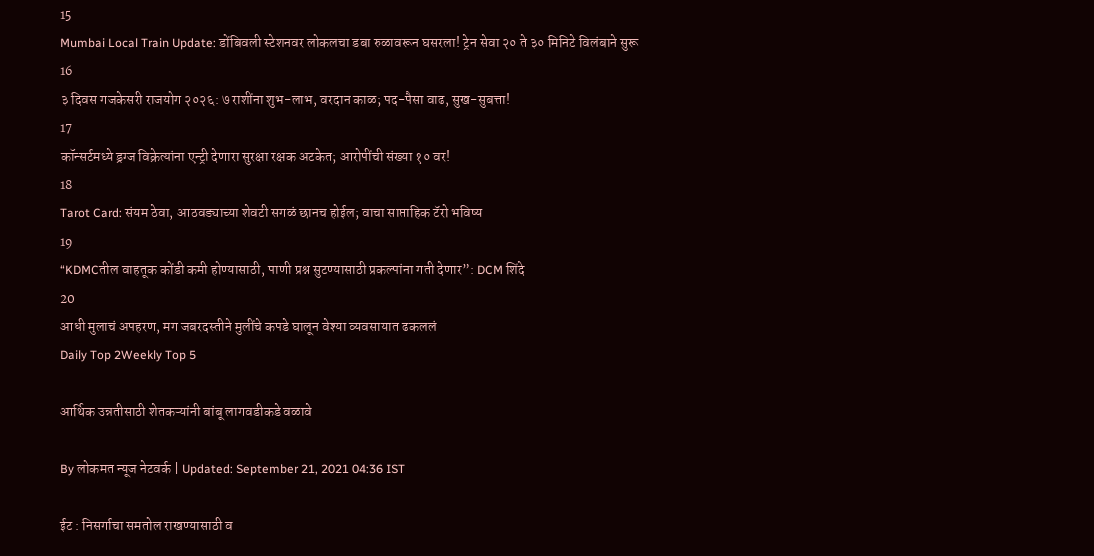15
Mumbai Local Train Update: डोंबिवली स्टेशनवर लोकलचा डबा रुळावरून घसरला! ट्रेन सेवा २० ते ३० मिनिटे विलंबाने सुरू
16
३ दिवस गजकेसरी राजयोग २०२६: ७ राशींना शुभ-लाभ, वरदान काळ; पद-पैसा वाढ, सुख-सुबत्ता!
17
कॉन्सर्टमध्ये ड्रग्ज विक्रेत्यांना एन्ट्री देणारा सुरक्षा रक्षक अटकेत; आरोपींची संख्या १० वर!
18
Tarot Card: संयम ठेवा, आठवड्याच्या शेवटी सगळं छानच होईल; वाचा साप्ताहिक टॅरो भविष्य
19
“KDMCतील वाहतूक कोंडी कमी होण्यासाठी, पाणी प्रश्न सुटण्यासाठी प्रकल्पांना गती देणार”: DCM शिंदे
20
आधी मुलाचं अपहरण, मग जबरदस्तीने मुलींचे कपडे घालून वेश्या व्यवसायात ढकललं
Daily Top 2Weekly Top 5

आर्थिक उन्नतीसाठी शेतकऱ्यांनी बांबू लागवडीकडे वळावे

By लोकमत न्यूज नेटवर्क | Updated: September 21, 2021 04:36 IST

ईट : निसर्गाचा समतोल राखण्यासाठी व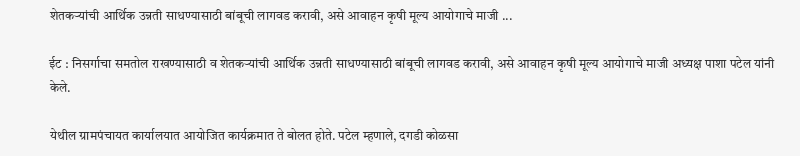शेतकऱ्यांची आर्थिक उन्नती साधण्यासाठी बांबूची लागवड करावी, असे आवाहन कृषी मूल्य आयोगाचे माजी ...

ईट : निसर्गाचा समतोल राखण्यासाठी व शेतकऱ्यांची आर्थिक उन्नती साधण्यासाठी बांबूची लागवड करावी, असे आवाहन कृषी मूल्य आयोगाचे माजी अध्यक्ष पाशा पटेल यांनी केले.

येथील ग्रामपंचायत कार्यालयात आयोजित कार्यक्रमात ते बोलत होते. पटेल म्हणाले, दगडी कोळसा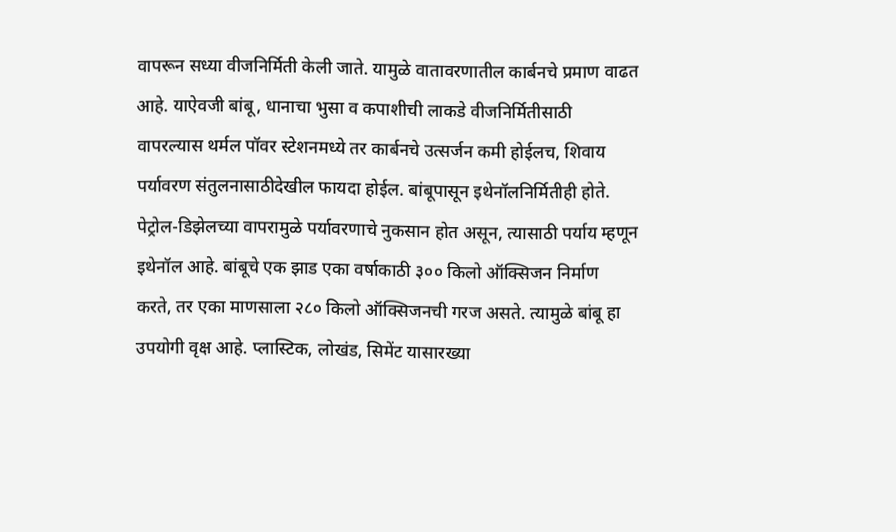वापरून सध्या वीजनिर्मिती केली जाते. यामुळे वातावरणातील कार्बनचे प्रमाण वाढत आहे. याऐवजी बांबू, धानाचा भुसा व कपाशीची लाकडे वीजनिर्मितीसाठी वापरल्यास थर्मल पॉवर स्टेशनमध्ये तर कार्बनचे उत्सर्जन कमी होईलच, शिवाय पर्यावरण संतुलनासाठीदेखील फायदा होईल. बांबूपासून इथेनॉलनिर्मितीही होते. पेट्रोल-डिझेलच्या वापरामुळे पर्यावरणाचे नुकसान होत असून, त्यासाठी पर्याय म्हणून इथेनॉल आहे. बांबूचे एक झाड एका वर्षाकाठी ३०० किलो ऑक्सिजन निर्माण करते, तर एका माणसाला २८० किलो ऑक्सिजनची गरज असते. त्यामुळे बांबू हा उपयोगी वृक्ष आहे. प्लास्टिक, लोखंड, सिमेंट यासारख्या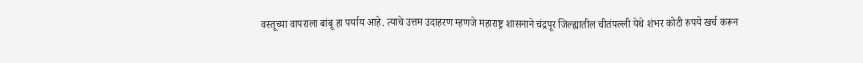वस्तूच्या वापराला बांबू हा पर्याय आहे. त्याचे उत्तम उदाहरण म्हणजे महाराष्ट्र शासनाने चंद्रपूर जिल्ह्यातील चीतंपल्ली येथे शंभर कोटी रुपये खर्च करून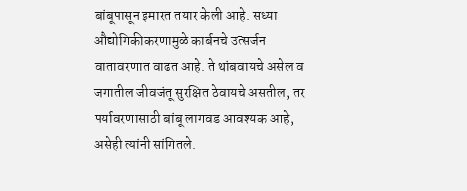बांबूपासून इमारत तयार केली आहे. सध्या औद्योगिकीकरणामुळे कार्बनचे उत्सर्जन वातावरणात वाढत आहे. ते थांबवायचे असेल व जगातील जीवजंतू सुरक्षित ठेवायचे असतील, तर पर्यावरणासाठी बांबू लागवड आवश्यक आहे, असेही त्यांनी सांगितले.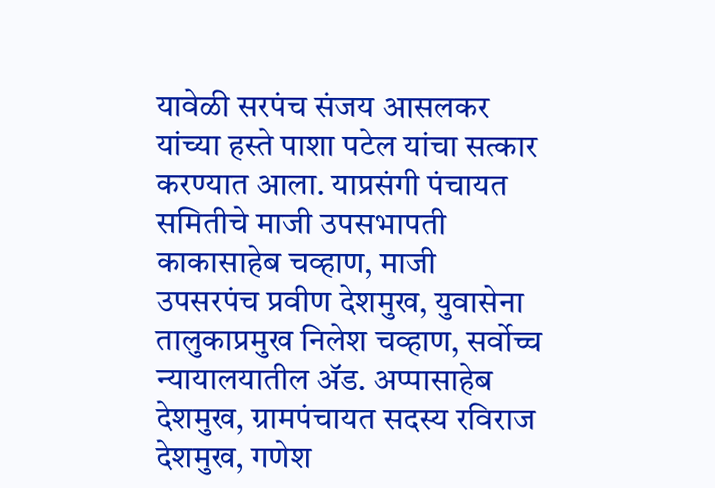यावेळी सरपंच संजय आसलकर यांच्या हस्ते पाशा पटेल यांचा सत्कार करण्यात आला. याप्रसंगी पंचायत समितीचे माजी उपसभापती काकासाहेब चव्हाण, माजी उपसरपंच प्रवीण देशमुख, युवासेना तालुकाप्रमुख निलेश चव्हाण, सर्वोच्च न्यायालयातील ॲड. अप्पासाहेब देशमुख, ग्रामपंचायत सदस्य रविराज देशमुख, गणेश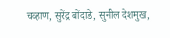चव्हाण, सुरेंद्र बोंदाडे, सुनील देशमुख,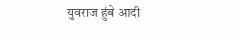युवराज हुंबे आदी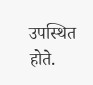उपस्थित होते.